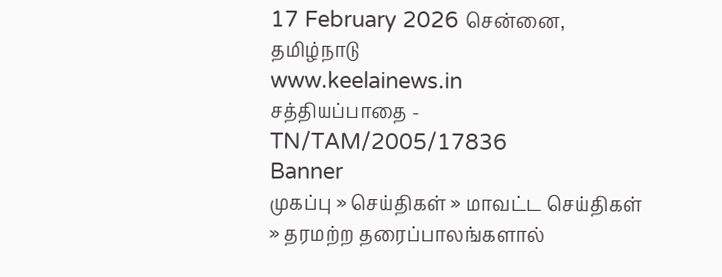17 February 2026 சென்னை, தமிழ்நாடு
www.keelainews.in
சத்தியப்பாதை - TN/TAM/2005/17836
Banner
முகப்பு » செய்திகள் » மாவட்ட செய்திகள் » தரமற்ற தரைப்பாலங்களால்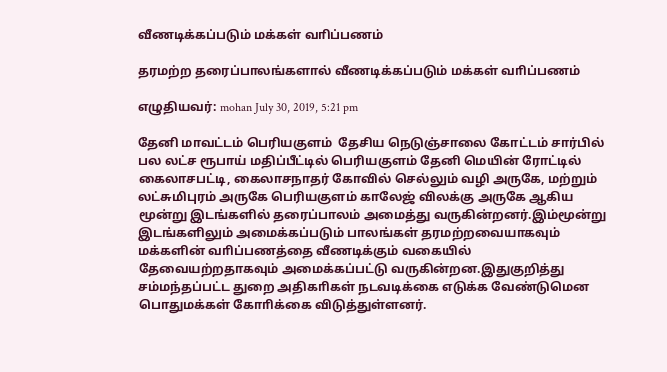வீணடிக்கப்படும் மக்கள் வாிப்பணம்

தரமற்ற தரைப்பாலங்களால் வீணடிக்கப்படும் மக்கள் வாிப்பணம்

எழுதியவர்: mohan July 30, 2019, 5:21 pm

தேனி மாவட்டம் பெரியகுளம்  தேசிய நெடுஞ்சாலை கோட்டம் சார்பில் பல லட்ச ரூபாய் மதிப்பீட்டில் பெரியகுளம் தேனி மெயின் ரோட்டில் கைலாசபட்டி, கைலாசநாதர் கோவில் செல்லும் வழி அருகே, மற்றும் லட்சுமிபுரம் அருகே பெரியகுளம் காலேஜ் விலக்கு அருகே ஆகிய மூன்று இடங்களில் தரைப்பாலம் அமைத்து வருகின்றனர்.இம்மூன்று இடங்களிலும் அமைக்கப்படும் பாலங்கள் தரமற்றவையாகவும் மக்களின் வாிப்பணத்தை வீணடிக்கும் வகையில் தேவையற்றதாகவும் அமைக்கப்பட்டு வருகின்றன.இதுகுறித்து சம்மந்தப்பட்ட துறை அதிகாிகள் நடவடிக்கை எடுக்க வேண்டுமென பொதுமக்கள் கோாிக்கை விடுத்துள்ளனர்.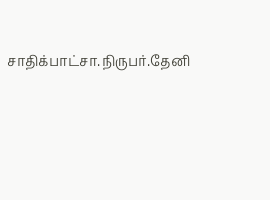சாதிக்பாட்சா.நிருபர்.தேனி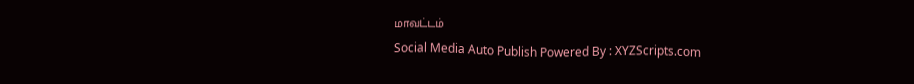மாவட்டம்
Social Media Auto Publish Powered By : XYZScripts.com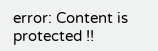error: Content is protected !!